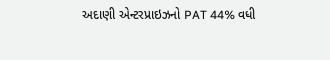અદાણી એન્ટરપ્રાઇઝનો PAT 44% વધી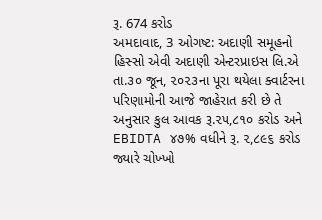રૂ. 674 કરોડ
અમદાવાદ, 3 ઓગષ્ટ: અદાણી સમૂહનો હિસ્સો એવી અદાણી એન્ટરપ્રાઇસ લિ.એ તા.૩૦ જૂન, ૨૦૨૩ના પૂરા થયેલા ક્વાર્ટરના પરિણામોની આજે જાહેરાત કરી છે તે અનુસાર કુલ આવક રૂ.૨૫,૮૧૦ કરોડ અને EBIDTA ૪૭% વધીને રૂ. ૨,૮૯૬ કરોડ જ્યારે ચોખ્ખો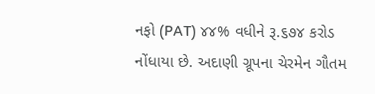નફો (PAT) ૪૪% વધીને રૂ.૬૭૪ કરોડ નોંધાયા છે. અદાણી ગ્રૂપના ચેરમેન ગૌતમ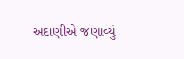અદાણીએ જણાવ્યું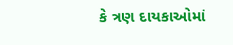કે ત્રણ દાયકાઓમાં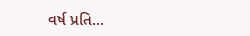વર્ષ પ્રતિ…